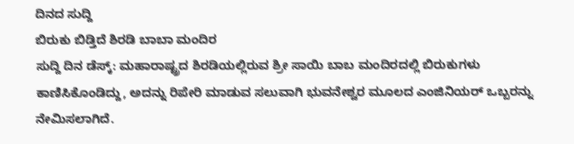ದಿನದ ಸುದ್ದಿ
ಬಿರುಕು ಬಿಡ್ತಿದೆ ಶಿರಡಿ ಬಾಬಾ ಮಂದಿರ
ಸುದ್ದಿ ದಿನ ಡೆಸ್ಕ್: ಮಹಾರಾಷ್ಟ್ರದ ಶಿರಡಿಯಲ್ಲಿರುವ ಶ್ರೀ ಸಾಯಿ ಬಾಬ ಮಂದಿರದಲ್ಲಿ ಬಿರುಕುಗಳು ಕಾಣಿಸಿಕೊಂಡಿದ್ದು, ಅದನ್ನು ರಿಪೇರಿ ಮಾಡುವ ಸಲುವಾಗಿ ಭುವನೇಶ್ವರ ಮೂಲದ ಎಂಜಿನಿಯರ್ ಒಬ್ಬರನ್ನು ನೇಮಿಸಲಾಗಿದೆ.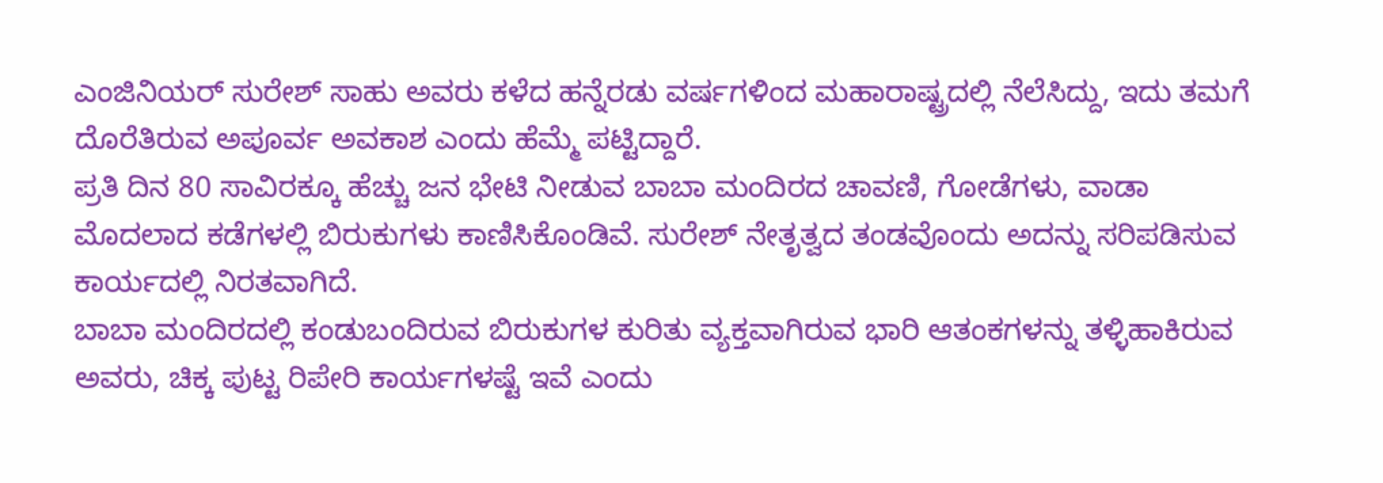ಎಂಜಿನಿಯರ್ ಸುರೇಶ್ ಸಾಹು ಅವರು ಕಳೆದ ಹನ್ನೆರಡು ವರ್ಷಗಳಿಂದ ಮಹಾರಾಷ್ಟ್ರದಲ್ಲಿ ನೆಲೆಸಿದ್ದು, ಇದು ತಮಗೆ ದೊರೆತಿರುವ ಅಪೂರ್ವ ಅವಕಾಶ ಎಂದು ಹೆಮ್ಮೆ ಪಟ್ಟಿದ್ದಾರೆ.
ಪ್ರತಿ ದಿನ 80 ಸಾವಿರಕ್ಕೂ ಹೆಚ್ಚು ಜನ ಭೇಟಿ ನೀಡುವ ಬಾಬಾ ಮಂದಿರದ ಚಾವಣಿ, ಗೋಡೆಗಳು, ವಾಡಾ ಮೊದಲಾದ ಕಡೆಗಳಲ್ಲಿ ಬಿರುಕುಗಳು ಕಾಣಿಸಿಕೊಂಡಿವೆ. ಸುರೇಶ್ ನೇತೃತ್ವದ ತಂಡವೊಂದು ಅದನ್ನು ಸರಿಪಡಿಸುವ ಕಾರ್ಯದಲ್ಲಿ ನಿರತವಾಗಿದೆ.
ಬಾಬಾ ಮಂದಿರದಲ್ಲಿ ಕಂಡುಬಂದಿರುವ ಬಿರುಕುಗಳ ಕುರಿತು ವ್ಯಕ್ತವಾಗಿರುವ ಭಾರಿ ಆತಂಕಗಳನ್ನು ತಳ್ಳಿಹಾಕಿರುವ ಅವರು, ಚಿಕ್ಕ ಪುಟ್ಟ ರಿಪೇರಿ ಕಾರ್ಯಗಳಷ್ಟೆ ಇವೆ ಎಂದು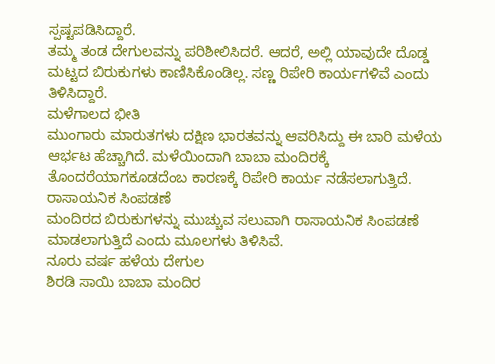ಸ್ಪಷ್ಟಪಡಿಸಿದ್ದಾರೆ.
ತಮ್ಮ ತಂಡ ದೇಗುಲವನ್ನು ಪರಿಶೀಲಿಸಿದರೆ. ಆದರೆ, ಅಲ್ಲಿ ಯಾವುದೇ ದೊಡ್ಡ ಮಟ್ಟದ ಬಿರುಕುಗಳು ಕಾಣಿಸಿಕೊಂಡಿಲ್ಲ. ಸಣ್ಣ ರಿಪೇರಿ ಕಾರ್ಯಗಳಿವೆ ಎಂದು ತಿಳಿಸಿದ್ದಾರೆ.
ಮಳೆಗಾಲದ ಭೀತಿ
ಮುಂಗಾರು ಮಾರುತಗಳು ದಕ್ಷಿಣ ಭಾರತವನ್ನು ಆವರಿಸಿದ್ದು ಈ ಬಾರಿ ಮಳೆಯ ಆರ್ಭಟ ಹೆಚ್ಚಾಗಿದೆ. ಮಳೆಯಿಂದಾಗಿ ಬಾಬಾ ಮಂದಿರಕ್ಕೆ ತೊಂದರೆಯಾಗಕೂಡದೆಂಬ ಕಾರಣಕ್ಕೆ ರಿಪೇರಿ ಕಾರ್ಯ ನಡೆಸಲಾಗುತ್ತಿದೆ.
ರಾಸಾಯನಿಕ ಸಿಂಪಡಣೆ
ಮಂದಿರದ ಬಿರುಕುಗಳನ್ನು ಮುಚ್ಚುವ ಸಲುವಾಗಿ ರಾಸಾಯನಿಕ ಸಿಂಪಡಣೆ ಮಾಡಲಾಗುತ್ತಿದೆ ಎಂದು ಮೂಲಗಳು ತಿಳಿಸಿವೆ.
ನೂರು ವರ್ಷ ಹಳೆಯ ದೇಗುಲ
ಶಿರಡಿ ಸಾಯಿ ಬಾಬಾ ಮಂದಿರ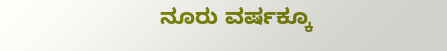ನೂರು ವರ್ಷಕ್ಕೂ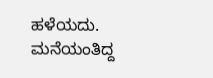ಹಳೆಯದು. ಮನೆಯಂತಿದ್ದ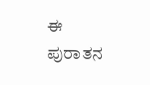ಈ ಪುರಾತನ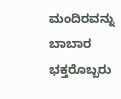ಮಂದಿರವನ್ನು ಬಾಬಾರ ಭಕ್ತರೊಬ್ಬರು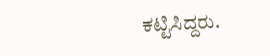ಕಟ್ಟಿಸಿದ್ದರು.